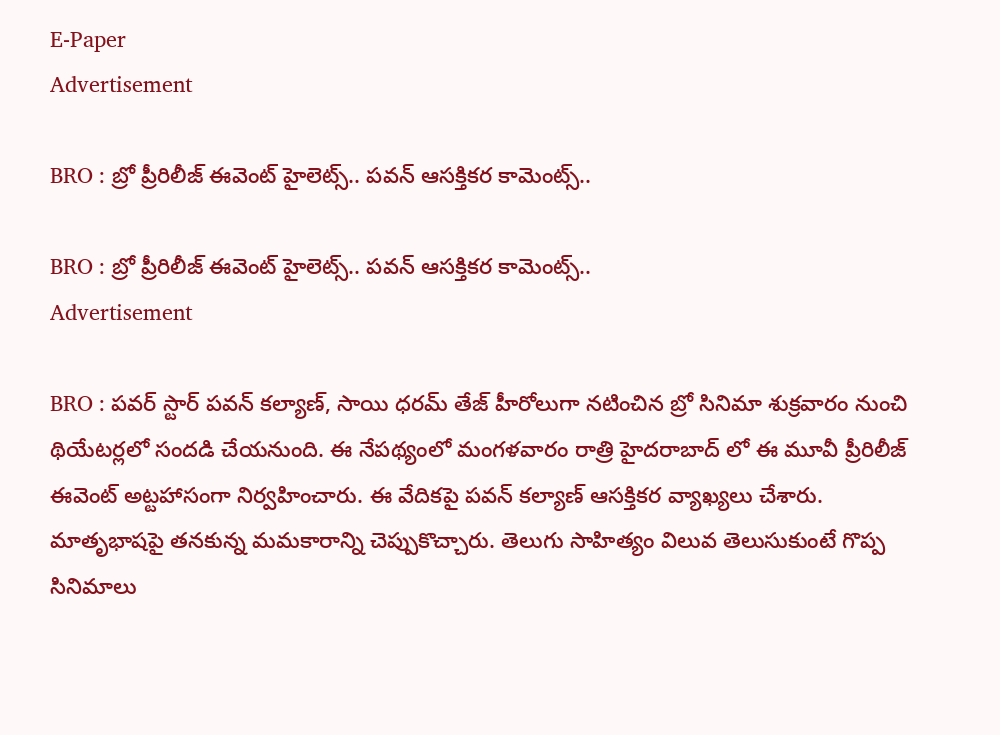E-Paper
Advertisement

BRO : బ్రో ప్రీరిలీజ్ ఈవెంట్ హైలెట్స్.. పవన్ ఆసక్తికర కామెంట్స్..

BRO : బ్రో ప్రీరిలీజ్ ఈవెంట్ హైలెట్స్.. పవన్ ఆసక్తికర కామెంట్స్..
Advertisement

BRO : పవర్ స్టార్ పవన్ కల్యాణ్, సాయి ధరమ్ తేజ్ హీరోలుగా నటించిన బ్రో సినిమా శుక్రవారం నుంచి థియేటర్లలో సందడి చేయనుంది. ఈ నేపథ్యంలో మంగళవారం రాత్రి హైదరాబాద్ లో ఈ మూవీ ప్రీరిలీజ్ ఈవెంట్ అట్టహాసంగా నిర్వహించారు. ఈ వేదికపై పవన్ కల్యాణ్ ఆసక్తికర వ్యాఖ్యలు చేశారు. మాతృభాషపై తనకున్న మమకారాన్ని చెప్పుకొచ్చారు. తెలుగు సాహిత్యం విలువ తెలుసుకుంటే గొప్ప సినిమాలు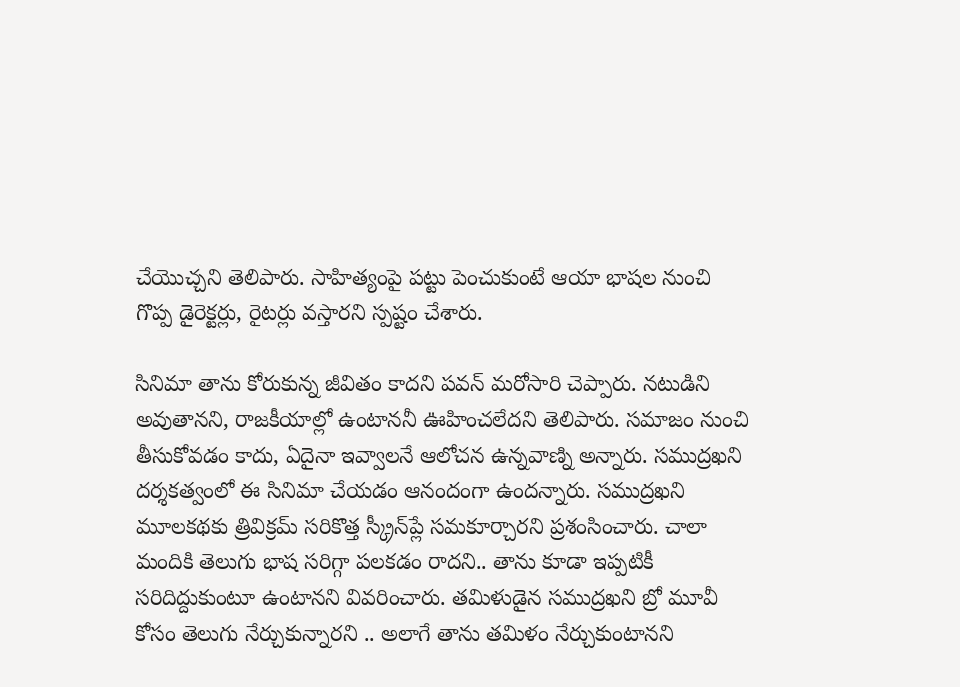చేయొచ్చని తెలిపారు. సాహిత్యంపై పట్టు పెంచుకుంటే ఆయా భాషల నుంచి గొప్ప డైరెక్టర్లు, రైటర్లు వస్తారని స్పష్టం చేశారు.

సినిమా తాను కోరుకున్న జీవితం కాదని పవన్ మరోసారి చెప్పారు. నటుడిని అవుతానని, రాజకీయాల్లో ఉంటాననీ ఊహించలేదని తెలిపారు. సమాజం నుంచి తీసుకోవడం కాదు, ఏదైనా ఇవ్వాలనే ఆలోచన ఉన్నవాణ్ని అన్నారు. సముద్రఖని దర్శకత్వంలో ఈ సినిమా చేయడం ఆనందంగా ఉందన్నారు. సముద్రఖని మూలకథకు త్రివిక్రమ్‌ సరికొత్త స్క్రీన్‌ప్లే సమకూర్చారని ప్రశంసించారు. చాలా మందికి తెలుగు భాష సరిగ్గా పలకడం రాదని.. తాను కూడా ఇప్పటికీ సరిదిద్దుకుంటూ ఉంటానని వివరించారు. తమిళుడైన సముద్రఖని బ్రో మూవీ కోసం తెలుగు నేర్చుకున్నారని .. అలాగే తాను తమిళం నేర్చుకుంటానని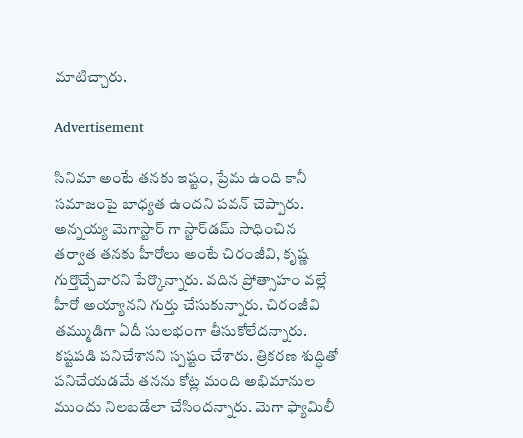మాటిచ్చారు.

Advertisement

సినిమా అంటే తనకు ఇష్టం, ప్రేమ ఉంది కానీ సమాజంపై బాధ్యత ఉందని పవన్ చెప్పారు. అన్నయ్య మెగాస్టార్ గా స్టార్‌డమ్‌ సాధించిన తర్వాత తనకు హీరోలు అంటే చిరంజీవి, కృష్ణ గుర్తొచ్చేవారని పేర్కొన్నారు. వదిన ప్రోత్సాహం వల్లే హీరో అయ్యానని గుర్తు చేసుకున్నారు. చిరంజీవి తమ్ముడిగా ఏదీ సులభంగా తీసుకోలేదన్నారు. కష్టపడి పనిచేశానని స్పష్టం చేశారు. త్రికరణ శుద్ధితో పనిచేయడమే తనను కోట్ల మంది అభిమానుల ముందు నిలబడేలా చేసిందన్నారు. మెగా ఫ్యామిలీ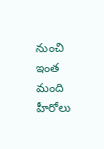నుంచి ఇంత మంది హీరోలు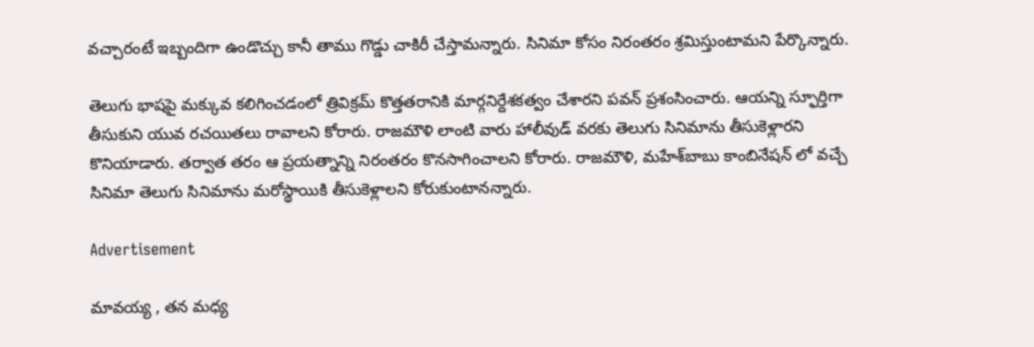వచ్చారంటే ఇబ్బందిగా ఉండొచ్చు కానీ తాము గొడ్డు చాకిరీ చేస్తామన్నారు. సినిమా కోసం నిరంతరం శ్రమిస్తుంటామని పేర్కొన్నారు.

తెలుగు భాషపై మక్కువ కలిగించడంలో త్రివిక్రమ్‌ కొత్తతరానికి మార్గనిర్దేశకత్వం చేశారని పవన్ ప్రశంసించారు. ఆయన్ని స్ఫూర్తిగా తీసుకుని యువ రచయితలు రావాలని కోరారు. రాజమౌళి లాంటి వారు హాలీవుడ్‌ వరకు తెలుగు సినిమాను తీసుకెళ్లారని కొనియాడారు. తర్వాత తరం ఆ ప్రయత్నాన్ని నిరంతరం కొనసాగించాలని కోరారు. రాజమౌళి, మహేశ్‌బాబు కాంబినేషన్ లో వచ్చే సినిమా తెలుగు సినిమాను మరోస్థాయికి తీసుకెళ్లాలని కోరుకుంటానన్నారు.

Advertisement

మావయ్య , తన మధ్య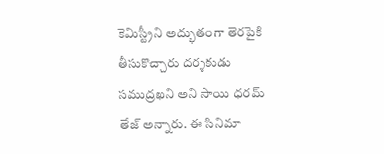కెమిస్ట్రీని అద్భుతంగా తెరపైకి తీసుకొచ్చారు దర్శకుడు సముద్రఖని అని సాయి ధరమ్ తేజ్ అన్నారు. ఈ సినిమా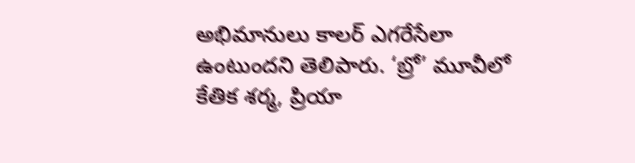అభిమానులు కాలర్‌ ఎగరేసేలా ఉంటుందని తెలిపారు. ‘బ్రో’ మూవీలో కేతిక శర్మ, ప్రియా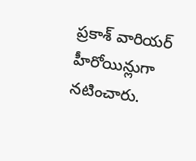ప్రకాశ్‌ వారియర్‌ హీరోయిన్లుగా నటించారు.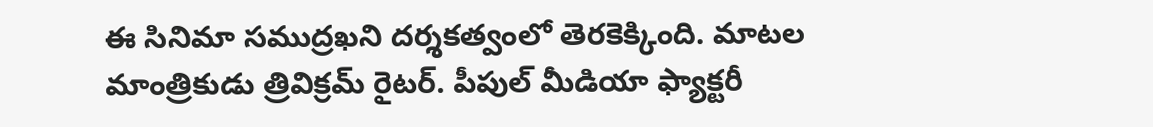ఈ సినిమా సముద్రఖని దర్శకత్వంలో తెరకెక్కింది. మాటల మాంత్రికుడు త్రివిక్రమ్‌ రైటర్. పీపుల్‌ మీడియా ఫ్యాక్టరీ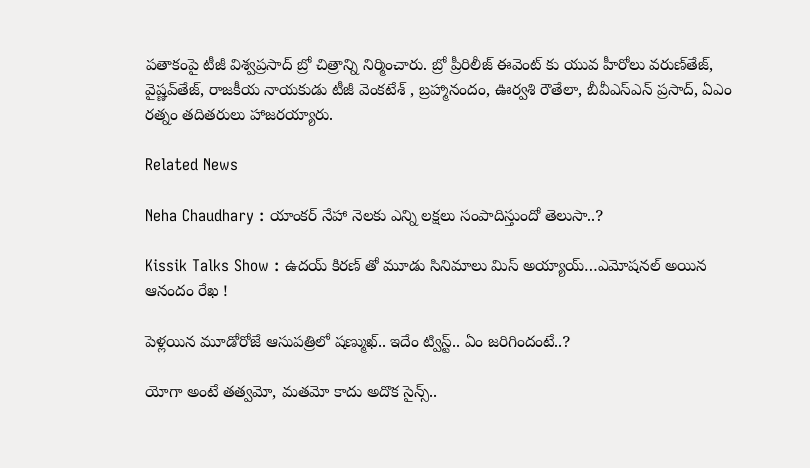పతాకంపై టీజీ విశ్వప్రసాద్ బ్రో చిత్రాన్ని నిర్మించారు. బ్రో ప్రీరిలీజ్ ఈవెంట్ కు యువ హీరోలు వరుణ్‌తేజ్‌, వైష్ణవ్‌తేజ్‌, రాజకీయ నాయకుడు టీజీ వెంకటేశ్‌ , బ్రహ్మానందం, ఊర్వశి రౌతేలా, బీవీఎస్‌ఎన్‌ ప్రసాద్‌, ఏఎం రత్నం తదితరులు హాజరయ్యారు.

Related News

Neha Chaudhary : యాంకర్ నేహా నెలకు ఎన్ని లక్షలు సంపాదిస్తుందో తెలుసా..?

Kissik Talks Show : ఉదయ్ కిరణ్ తో మూడు సినిమాలు మిస్ అయ్యాయ్…ఎమోషనల్ అయిన ఆనందం రేఖ !

పెళ్లయిన మూడోరోజే ఆసుపత్రిలో షణ్ముఖ్.. ఇదేం ట్విస్ట్.. ఏం జరిగిందంటే..?

యోగా అంటే తత్వమో, మతమో కాదు అదొక సైన్స్..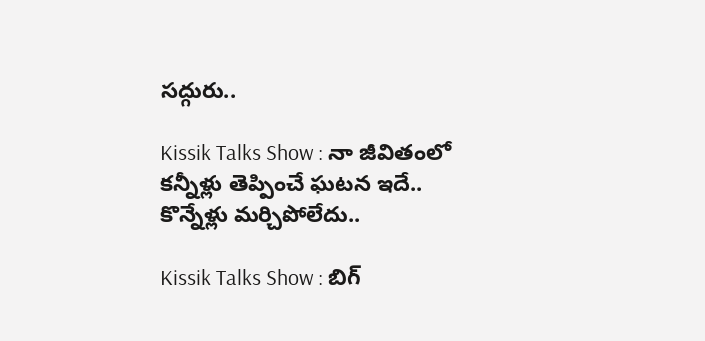సద్గురు..

Kissik Talks Show : నా జీవితంలో కన్నీళ్లు తెప్పించే ఘటన ఇదే.. కొన్నేళ్లు మర్చిపోలేదు..

Kissik Talks Show : బిగ్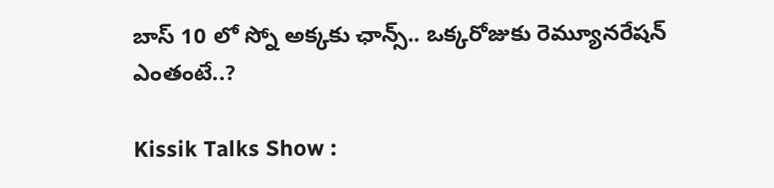బాస్ 10 లో స్నో అక్కకు ఛాన్స్.. ఒక్కరోజుకు రెమ్యూనరేషన్ ఎంతంటే..?

Kissik Talks Show :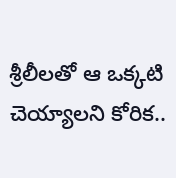శ్రీలీలతో ఆ ఒక్కటి చెయ్యాలని కోరిక..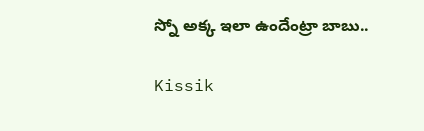స్నో అక్క ఇలా ఉందేంట్రా బాబు..

Kissik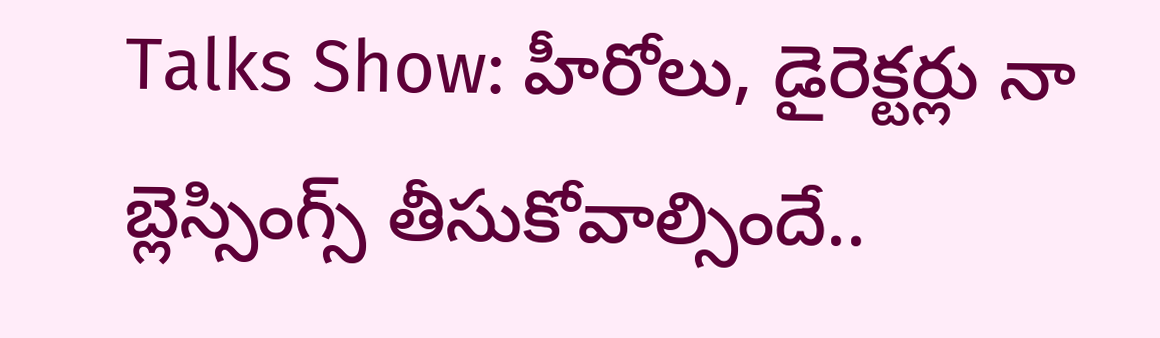Talks Show: హీరోలు, డైరెక్టర్లు నా బ్లెస్సింగ్స్ తీసుకోవాల్సిందే..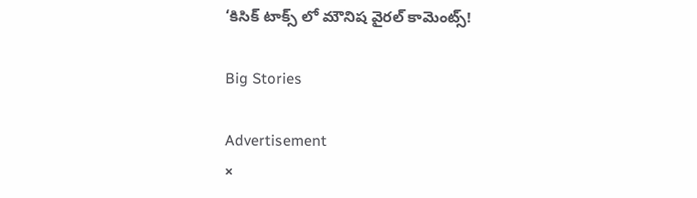‘కిసిక్ టాక్స్ లో మౌనిష వైరల్ కామెంట్స్!

Big Stories

Advertisement
×